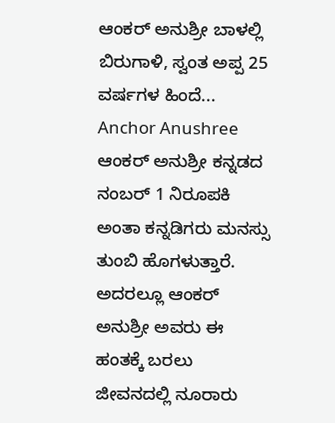ಆಂಕರ್ ಅನುಶ್ರೀ ಬಾಳಲ್ಲಿ ಬಿರುಗಾಳಿ, ಸ್ವಂತ ಅಪ್ಪ 25 ವರ್ಷಗಳ ಹಿಂದೆ... Anchor Anushree
ಆಂಕರ್ ಅನುಶ್ರೀ ಕನ್ನಡದ ನಂಬರ್ 1 ನಿರೂಪಕಿ ಅಂತಾ ಕನ್ನಡಿಗರು ಮನಸ್ಸು ತುಂಬಿ ಹೊಗಳುತ್ತಾರೆ. ಅದರಲ್ಲೂ ಆಂಕರ್ ಅನುಶ್ರೀ ಅವರು ಈ ಹಂತಕ್ಕೆ ಬರಲು ಜೀವನದಲ್ಲಿ ನೂರಾರು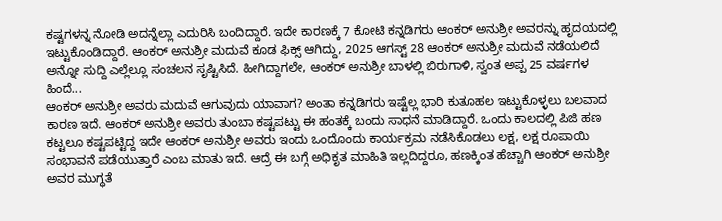ಕಷ್ಟಗಳನ್ನ ನೋಡಿ ಅದನ್ನೆಲ್ಲಾ ಎದುರಿಸಿ ಬಂದಿದ್ದಾರೆ. ಇದೇ ಕಾರಣಕ್ಕೆ 7 ಕೋಟಿ ಕನ್ನಡಿಗರು ಆಂಕರ್ ಅನುಶ್ರೀ ಅವರನ್ನು ಹೃದಯದಲ್ಲಿ ಇಟ್ಟುಕೊಂಡಿದ್ದಾರೆ. ಆಂಕರ್ ಅನುಶ್ರೀ ಮದುವೆ ಕೂಡ ಫಿಕ್ಸ್ ಆಗಿದ್ದು, 2025 ಆಗಸ್ಟ್ 28 ಆಂಕರ್ ಅನುಶ್ರೀ ಮದುವೆ ನಡೆಯಲಿದೆ ಅನ್ನೋ ಸುದ್ದಿ ಎಲ್ಲೆಲ್ಲೂ ಸಂಚಲನ ಸೃಷ್ಟಿಸಿದೆ. ಹೀಗಿದ್ದಾಗಲೇ, ಆಂಕರ್ ಅನುಶ್ರೀ ಬಾಳಲ್ಲಿ ಬಿರುಗಾಳಿ, ಸ್ವಂತ ಅಪ್ಪ 25 ವರ್ಷಗಳ ಹಿಂದೆ...
ಆಂಕರ್ ಅನುಶ್ರೀ ಅವರು ಮದುವೆ ಆಗುವುದು ಯಾವಾಗ? ಅಂತಾ ಕನ್ನಡಿಗರು ಇಷ್ಟೆಲ್ಲ ಭಾರಿ ಕುತೂಹಲ ಇಟ್ಟುಕೊಳ್ಳಲು ಬಲವಾದ ಕಾರಣ ಇದೆ. ಆಂಕರ್ ಅನುಶ್ರೀ ಅವರು ತುಂಬಾ ಕಷ್ಟಪಟ್ಟು ಈ ಹಂತಕ್ಕೆ ಬಂದು ಸಾಧನೆ ಮಾಡಿದ್ದಾರೆ. ಒಂದು ಕಾಲದಲ್ಲಿ ಪಿಜಿ ಹಣ ಕಟ್ಟಲೂ ಕಷ್ಟಪಟ್ಟಿದ್ದ ಇದೇ ಆಂಕರ್ ಅನುಶ್ರೀ ಅವರು ಇಂದು ಒಂದೊಂದು ಕಾರ್ಯಕ್ರಮ ನಡೆಸಿಕೊಡಲು ಲಕ್ಷ, ಲಕ್ಷ ರೂಪಾಯಿ ಸಂಭಾವನೆ ಪಡೆಯುತ್ತಾರೆ ಎಂಬ ಮಾತು ಇದೆ. ಆದ್ರೆ ಈ ಬಗ್ಗೆ ಅಧಿಕೃತ ಮಾಹಿತಿ ಇಲ್ಲದಿದ್ದರೂ, ಹಣಕ್ಕಿಂತ ಹೆಚ್ಚಾಗಿ ಆಂಕರ್ ಅನುಶ್ರೀ ಅವರ ಮುಗ್ಧತೆ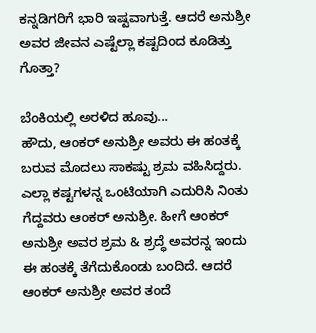ಕನ್ನಡಿಗರಿಗೆ ಭಾರಿ ಇಷ್ಟವಾಗುತ್ತೆ. ಆದರೆ ಅನುಶ್ರೀ ಅವರ ಜೀವನ ಎಷ್ಟೆಲ್ಲಾ ಕಷ್ಟದಿಂದ ಕೂಡಿತ್ತು ಗೊತ್ತಾ?

ಬೆಂಕಿಯಲ್ಲಿ ಅರಳಿದ ಹೂವು...
ಹೌದು, ಆಂಕರ್ ಅನುಶ್ರೀ ಅವರು ಈ ಹಂತಕ್ಕೆ ಬರುವ ಮೊದಲು ಸಾಕಷ್ಟು ಶ್ರಮ ವಹಿಸಿದ್ದರು. ಎಲ್ಲಾ ಕಷ್ಟಗಳನ್ನ ಒಂಟಿಯಾಗಿ ಎದುರಿಸಿ ನಿಂತು ಗೆದ್ದವರು ಆಂಕರ್ ಅನುಶ್ರೀ. ಹೀಗೆ ಆಂಕರ್ ಅನುಶ್ರೀ ಅವರ ಶ್ರಮ & ಶ್ರದ್ಧೆ ಅವರನ್ನ ಇಂದು ಈ ಹಂತಕ್ಕೆ ತೆಗೆದುಕೊಂಡು ಬಂದಿದೆ. ಆದರೆ ಆಂಕರ್ ಅನುಶ್ರೀ ಅವರ ತಂದೆ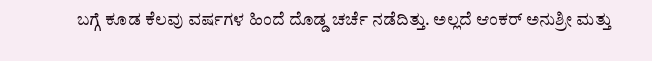ಬಗ್ಗೆ ಕೂಡ ಕೆಲವು ವರ್ಷಗಳ ಹಿಂದೆ ದೊಡ್ಡ ಚರ್ಚೆ ನಡೆದಿತ್ತು. ಅಲ್ಲದೆ ಆಂಕರ್ ಅನುಶ್ರೀ ಮತ್ತು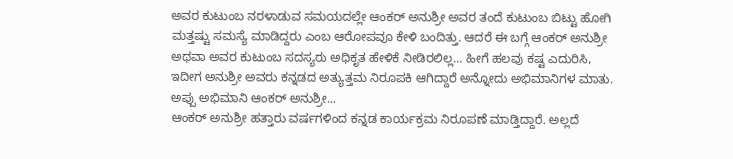ಅವರ ಕುಟುಂಬ ನರಳಾಡುವ ಸಮಯದಲ್ಲೇ ಆಂಕರ್ ಅನುಶ್ರೀ ಅವರ ತಂದೆ ಕುಟುಂಬ ಬಿಟ್ಟು ಹೋಗಿ ಮತ್ತಷ್ಟು ಸಮಸ್ಯೆ ಮಾಡಿದ್ದರು ಎಂಬ ಆರೋಪವೂ ಕೇಳಿ ಬಂದಿತ್ತು. ಆದರೆ ಈ ಬಗ್ಗೆ ಆಂಕರ್ ಅನುಶ್ರೀ ಅಥವಾ ಅವರ ಕುಟುಂಬ ಸದಸ್ಯರು ಅಧಿಕೃತ ಹೇಳಿಕೆ ನೀಡಿರಲಿಲ್ಲ... ಹೀಗೆ ಹಲವು ಕಷ್ಟ ಎದುರಿಸಿ, ಇದೀಗ ಅನುಶ್ರೀ ಅವರು ಕನ್ನಡದ ಅತ್ಯುತ್ತಮ ನಿರೂಪಕಿ ಆಗಿದ್ದಾರೆ ಅನ್ನೋದು ಅಭಿಮಾನಿಗಳ ಮಾತು.
ಅಪ್ಪು ಅಭಿಮಾನಿ ಆಂಕರ್ ಅನುಶ್ರೀ...
ಆಂಕರ್ ಅನುಶ್ರೀ ಹತ್ತಾರು ವರ್ಷಗಳಿಂದ ಕನ್ನಡ ಕಾರ್ಯಕ್ರಮ ನಿರೂಪಣೆ ಮಾಡ್ತಿದ್ದಾರೆ. ಅಲ್ಲದೆ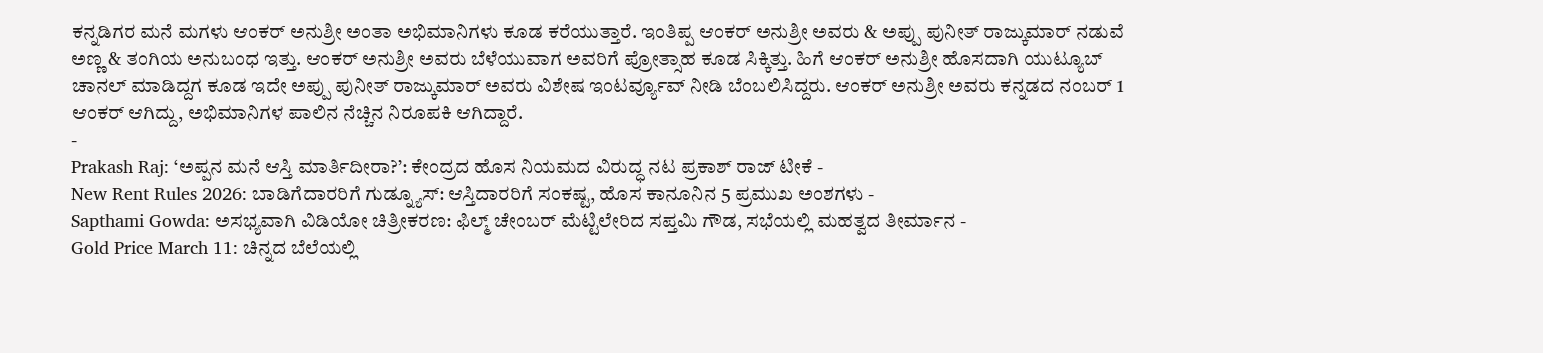ಕನ್ನಡಿಗರ ಮನೆ ಮಗಳು ಆಂಕರ್ ಅನುಶ್ರೀ ಅಂತಾ ಅಭಿಮಾನಿಗಳು ಕೂಡ ಕರೆಯುತ್ತಾರೆ. ಇಂತಿಪ್ಪ ಆಂಕರ್ ಅನುಶ್ರೀ ಅವರು & ಅಪ್ಪು ಪುನೀತ್ ರಾಜ್ಕುಮಾರ್ ನಡುವೆ ಅಣ್ಣ & ತಂಗಿಯ ಅನುಬಂಧ ಇತ್ತು. ಆಂಕರ್ ಅನುಶ್ರೀ ಅವರು ಬೆಳೆಯುವಾಗ ಅವರಿಗೆ ಪ್ರೋತ್ಸಾಹ ಕೂಡ ಸಿಕ್ಕಿತ್ತು. ಹಿಗೆ ಆಂಕರ್ ಅನುಶ್ರೀ ಹೊಸದಾಗಿ ಯುಟ್ಯೂಬ್ ಚಾನಲ್ ಮಾಡಿದ್ದಗ ಕೂಡ ಇದೇ ಅಪ್ಪು ಪುನೀತ್ ರಾಜ್ಕುಮಾರ್ ಅವರು ವಿಶೇಷ ಇಂಟರ್ವ್ಯೂವ್ ನೀಡಿ ಬೆಂಬಲಿಸಿದ್ದರು. ಆಂಕರ್ ಅನುಶ್ರೀ ಅವರು ಕನ್ನಡದ ನಂಬರ್ 1 ಆಂಕರ್ ಆಗಿದ್ದು, ಅಭಿಮಾನಿಗಳ ಪಾಲಿನ ನೆಚ್ಚಿನ ನಿರೂಪಕಿ ಆಗಿದ್ದಾರೆ.
-
Prakash Raj: ‘ಅಪ್ಪನ ಮನೆ ಆಸ್ತಿ ಮಾರ್ತಿದೀರಾ?’: ಕೇಂದ್ರದ ಹೊಸ ನಿಯಮದ ವಿರುದ್ಧ ನಟ ಪ್ರಕಾಶ್ ರಾಜ್ ಟೀಕೆ -
New Rent Rules 2026: ಬಾಡಿಗೆದಾರರಿಗೆ ಗುಡ್ನ್ಯೂಸ್: ಆಸ್ತಿದಾರರಿಗೆ ಸಂಕಷ್ಟ, ಹೊಸ ಕಾನೂನಿನ 5 ಪ್ರಮುಖ ಅಂಶಗಳು -
Sapthami Gowda: ಅಸಭ್ಯವಾಗಿ ವಿಡಿಯೋ ಚಿತ್ರೀಕರಣ: ಫಿಲ್ಮ್ ಚೇಂಬರ್ ಮೆಟ್ಟಿಲೇರಿದ ಸಪ್ತಮಿ ಗೌಡ, ಸಭೆಯಲ್ಲಿ ಮಹತ್ವದ ತೀರ್ಮಾನ -
Gold Price March 11: ಚಿನ್ನದ ಬೆಲೆಯಲ್ಲಿ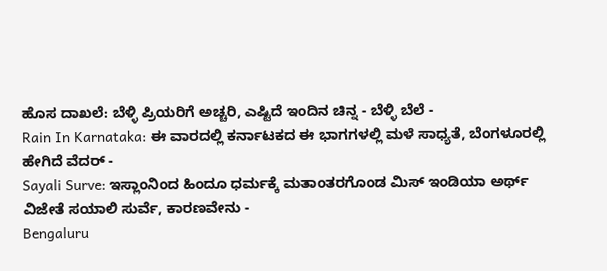ಹೊಸ ದಾಖಲೆ: ಬೆಳ್ಳಿ ಪ್ರಿಯರಿಗೆ ಅಚ್ಚರಿ, ಎಷ್ಟಿದೆ ಇಂದಿನ ಚಿನ್ನ - ಬೆಳ್ಳಿ ಬೆಲೆ -
Rain In Karnataka: ಈ ವಾರದಲ್ಲಿ ಕರ್ನಾಟಕದ ಈ ಭಾಗಗಳಲ್ಲಿ ಮಳೆ ಸಾಧ್ಯತೆ, ಬೆಂಗಳೂರಲ್ಲಿ ಹೇಗಿದೆ ವೆದರ್ -
Sayali Surve: ಇಸ್ಲಾಂನಿಂದ ಹಿಂದೂ ಧರ್ಮಕ್ಕೆ ಮತಾಂತರಗೊಂಡ ಮಿಸ್ ಇಂಡಿಯಾ ಅರ್ಥ್ ವಿಜೇತೆ ಸಯಾಲಿ ಸುರ್ವೆ, ಕಾರಣವೇನು -
Bengaluru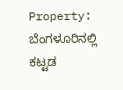Property: ಬೆಂಗಳೂರಿನಲ್ಲಿ ಕಟ್ಟಡ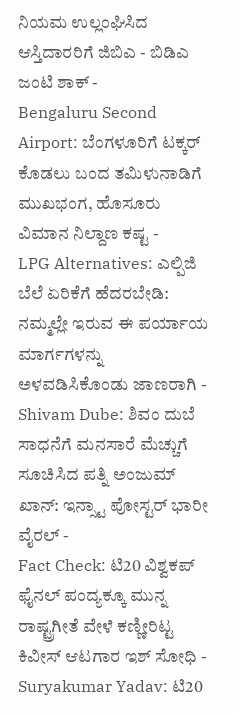ನಿಯಮ ಉಲ್ಲಂಘಿಸಿದ ಆಸ್ತಿದಾರರಿಗೆ ಜಿಬಿಎ - ಬಿಡಿಎ ಜಂಟಿ ಶಾಕ್ -
Bengaluru Second Airport: ಬೆಂಗಳೂರಿಗೆ ಟಕ್ಕರ್ ಕೊಡಲು ಬಂದ ತಮಿಳುನಾಡಿಗೆ ಮುಖಭಂಗ, ಹೊಸೂರು ವಿಮಾನ ನಿಲ್ದಾಣ ಕಷ್ಟ -
LPG Alternatives: ಎಲ್ಪಿಜಿ ಬೆಲೆ ಏರಿಕೆಗೆ ಹೆದರಬೇಡಿ: ನಮ್ಮಲ್ಲೇ ಇರುವ ಈ ಪರ್ಯಾಯ ಮಾರ್ಗಗಳನ್ನು ಅಳವಡಿಸಿಕೊಂಡು ಜಾಣರಾಗಿ -
Shivam Dube: ಶಿವಂ ದುಬೆ ಸಾಧನೆಗೆ ಮನಸಾರೆ ಮೆಚ್ಚುಗೆ ಸೂಚಿಸಿದ ಪತ್ನಿ ಅಂಜುಮ್ ಖಾನ್: ಇನ್ಸ್ಟಾ ಪೋಸ್ಟರ್ ಭಾರೀ ವೈರಲ್ -
Fact Check: ಟಿ20 ವಿಶ್ವಕಪ್ ಫೈನಲ್ ಪಂದ್ಯಕ್ಕೂ ಮುನ್ನ ರಾಷ್ಟ್ರಗೀತೆ ವೇಳೆ ಕಣ್ಣೀರಿಟ್ಟ ಕಿವೀಸ್ ಆಟಗಾರ ಇಶ್ ಸೋಧಿ -
Suryakumar Yadav: ಟಿ20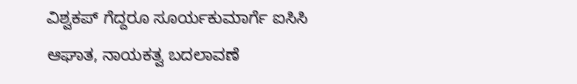ವಿಶ್ವಕಪ್ ಗೆದ್ದರೂ ಸೂರ್ಯಕುಮಾರ್ಗೆ ಐಸಿಸಿ ಆಘಾತ, ನಾಯಕತ್ವ ಬದಲಾವಣೆ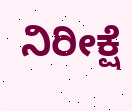ನಿರೀಕ್ಷೆ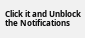Click it and Unblock the Notifications